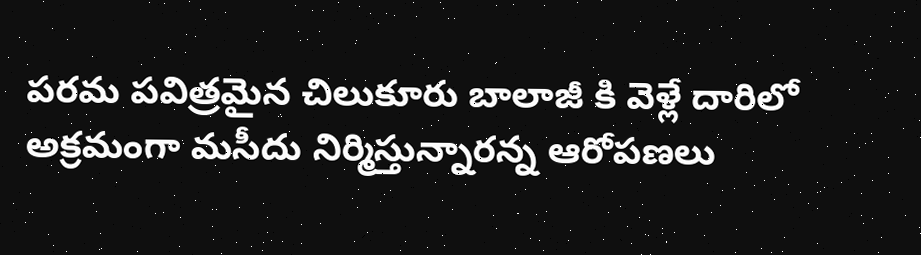పరమ పవిత్రమైన చిలుకూరు బాలాజీ కి వెళ్లే దారిలో అక్రమంగా మసీదు నిర్మిస్తున్నారన్న ఆరోపణలు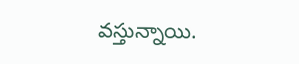వస్తున్నాయి.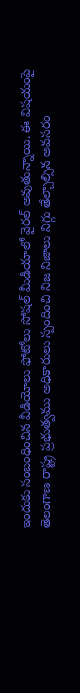ఇందుకు సంబంధించిన వీడియోలు ఫోటోలు సోషల్ మీడియాలో వైరల్ అవుతున్నాయి. ఈ విషయంపై తెలంగాణ రాష్ట్ర ప్రభుత్వము అధికారులు స్పందించి నిజ నిజాలు నిగ్గు తేల్చాల్సిన అవసరం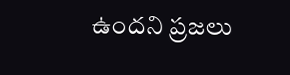ఉందని ప్రజలు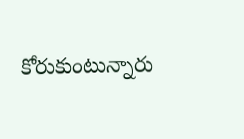కోరుకుంటున్నారు